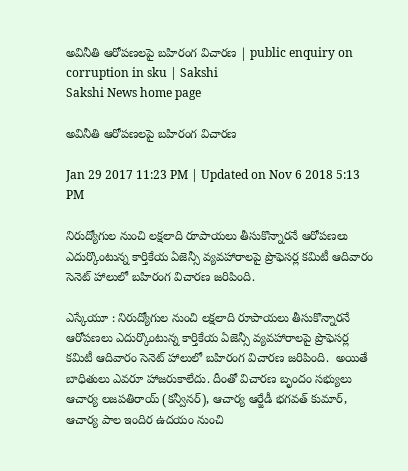అవినీతి ఆరోపణలపై బహిరంగ విచారణ | public enquiry on corruption in sku | Sakshi
Sakshi News home page

అవినీతి ఆరోపణలపై బహిరంగ విచారణ

Jan 29 2017 11:23 PM | Updated on Nov 6 2018 5:13 PM

నిరుద్యోగుల నుంచి లక్షలాది రూపాయలు తీసుకొన్నారనే ఆరోపణలు ఎదుర్కొంటున్న కార్తికేయ ఏజెన్సీ వ్యవహారాలపై ప్రొఫెసర్ల కమిటీ ఆదివారం సెనెట్‌ హాలులో బహిరంగ విచారణ జరిపింది.

ఎస్కేయూ : నిరుద్యోగుల నుంచి లక్షలాది రూపాయలు తీసుకొన్నారనే ఆరోపణలు ఎదుర్కొంటున్న కార్తికేయ ఏజెన్సీ వ్యవహారాలపై ప్రొఫెసర్ల కమిటీ ఆదివారం సెనెట్‌ హాలులో బహిరంగ విచారణ జరిపింది.  అయితే బాధితులు ఎవరూ హాజరుకాలేదు. దీంతో విచారణ బృందం సభ్యులు ఆచార్య లజపతిరాయ్‌ (కన్వీనర్‌), ఆచార్య ఆర్జేడీ భగవత్‌ కుమార్, ఆచార్య పాల ఇందిర ఉదయం నుంచి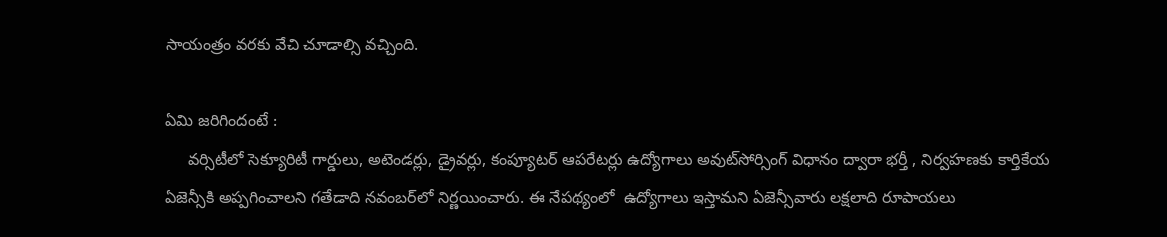సాయంత్రం వరకు వేచి చూడాల్సి వచ్చింది.

ఏమి జరిగిందంటే :
     వర్సిటీలో సెక్యూరిటీ గార్డులు, అటెండర్లు, డ్రైవర్లు, కంప్యూటర్‌ ఆపరేటర్లు ఉద్యోగాలు అవుట్‌సోర్సింగ్‌ విధానం ద్వారా భర్తీ , నిర్వహణకు కార్తికేయ ఏజెన్సీకి అప్పగించాలని గతేడాది నవంబర్‌లో నిర్ణయించారు. ఈ నేపథ్యంలో  ఉద్యోగాలు ఇస్తామని ఏజెన్సీవారు లక్షలాది రూపాయలు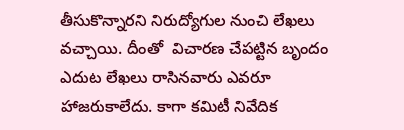తీసుకొన్నారని నిరుద్యోగుల నుంచి లేఖలు వచ్చాయి. దీంతో  విచారణ చేపట్టిన బృందం ఎదుట లేఖలు రాసినవారు ఎవరూ హాజరుకాలేదు. కాగా కమిటీ నివేదిక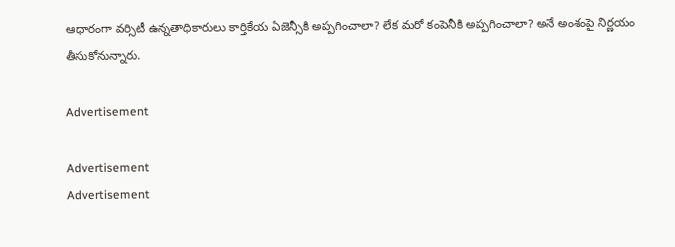ఆధారంగా వర్సిటీ ఉన్నతాధికారులు కార్తికేయ ఏజెన్సీకి అప్పగించాలా? లేక మరో కంపెనీకి అప్పగించాలా? అనే అంశంపై నిర్ణయం తీసుకోనున్నారు.

Advertisement

Advertisement
Advertisement